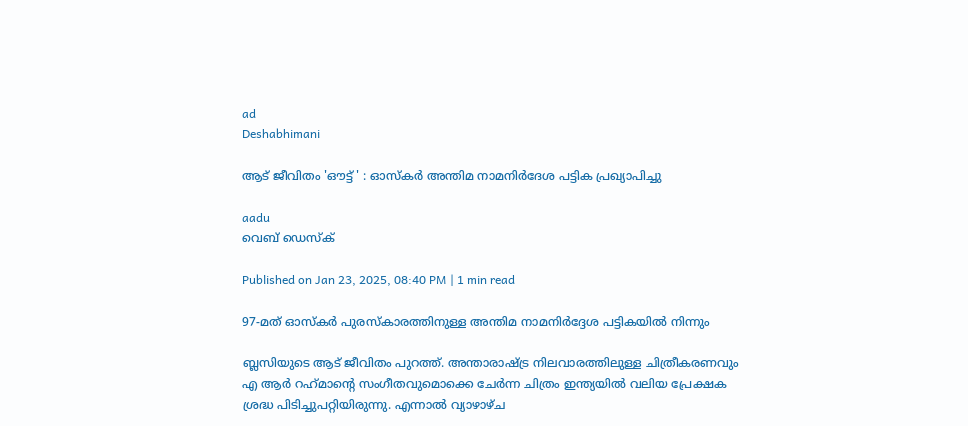ad
Deshabhimani

ആട് ജീവിതം 'ഔട്ട് ' : ഓസ്‌കര്‍ അന്തിമ നാമനിര്‍ദേശ പട്ടിക പ്രഖ്യാപിച്ചു

aadu
വെബ് ഡെസ്ക്

Published on Jan 23, 2025, 08:40 PM | 1 min read

97-മത് ഓസ്‌കര്‍ പുരസ്‌കാരത്തിനുള്ള അന്തിമ നാമനിര്‍ദ്ദേശ പട്ടികയില്‍ നിന്നും

ബ്ലസിയുടെ ആട് ജീവിതം പുറത്ത്. അന്താരാഷ്ട്ര നിലവാരത്തിലുള്ള ചിത്രീകരണവും എ ആര്‍ റഹ്‌മാന്റെ സംഗീതവുമൊക്കെ ചേര്‍ന്ന ചിത്രം ഇന്ത്യയില്‍ വലിയ പ്രേക്ഷക ശ്രദ്ധ പിടിച്ചുപറ്റിയിരുന്നു. എന്നാല്‍ വ്യാഴാഴ്ച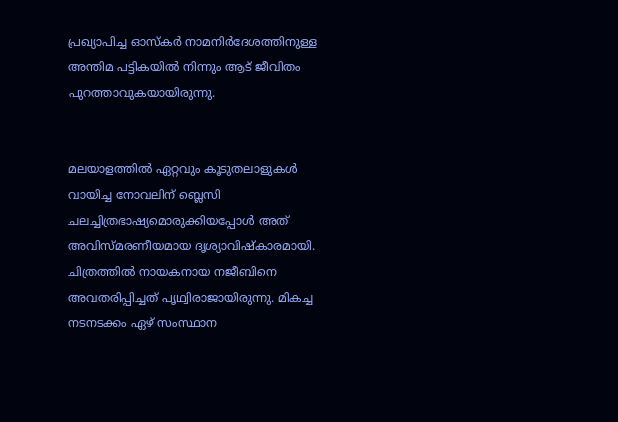പ്രഖ്യാപിച്ച ഓസ്‌കര്‍ നാമനിര്‍ദേശത്തിനുള്ള അന്തിമ പട്ടികയില്‍ നിന്നും ആട് ജീവിതം പുറത്താവുകയായിരുന്നു.


മലയാളത്തില്‍ ഏറ്റവും കൂടുതലാളുകള്‍ വായിച്ച നോവലിന് ബ്ലെസി ചലച്ചിത്രഭാഷ്യമൊരുക്കിയപ്പോള്‍ അത് അവിസ്മരണീയമായ ദൃശ്യാവിഷ്‌കാരമായി. ചിത്രത്തില്‍ നായകനായ നജീബിനെ അവതരിപ്പിച്ചത് പൃഥ്വിരാജായിരുന്നു. മികച്ച നടനടക്കം ഏഴ് സംസ്ഥാന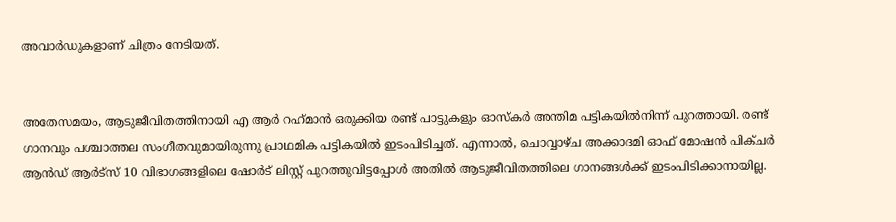അവാര്‍ഡുകളാണ് ചിത്രം നേടിയത്.


അതേസമയം, ആടുജീവിതത്തിനായി എ ആര്‍ റഹ്‌മാന്‍ ഒരുക്കിയ രണ്ട് പാട്ടുകളും ഓസ്‌കര്‍ അന്തിമ പട്ടികയില്‍നിന്ന് പുറത്തായി. രണ്ട് ഗാനവും പശ്ചാത്തല സംഗീതവുമായിരുന്നു പ്രാഥമിക പട്ടികയില്‍ ഇടംപിടിച്ചത്. എന്നാല്‍, ചൊവ്വാഴ്ച അക്കാദമി ഓഫ് മോഷന്‍ പിക്ചര്‍ ആന്‍ഡ് ആര്‍ട്സ് 10 വിഭാഗങ്ങളിലെ ഷോര്‍ട് ലിസ്റ്റ് പുറത്തുവിട്ടപ്പോള്‍ അതില്‍ ആടുജീവിതത്തിലെ ഗാനങ്ങള്‍ക്ക് ഇടംപിടിക്കാനായില്ല.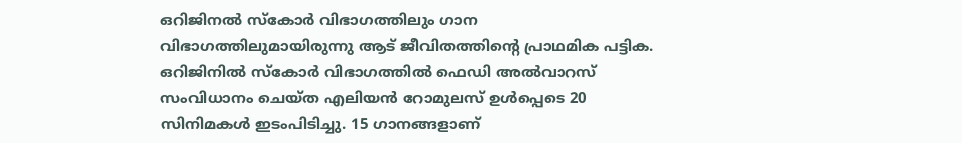ഒറിജിനല്‍ സ്‌കോര്‍ വിഭാഗത്തിലും ഗാന വിഭാഗത്തിലുമായിരുന്നു ആട് ജീവിതത്തിന്റെ പ്രാഥമിക പട്ടിക. ഒറിജിനില്‍ സ്‌കോര്‍ വിഭാഗത്തില്‍ ഫെഡി അല്‍വാറസ് സംവിധാനം ചെയ്ത എലിയന്‍ റോമുലസ് ഉള്‍പ്പെടെ 20 സിനിമകള്‍ ഇടംപിടിച്ചു. 15 ഗാനങ്ങളാണ്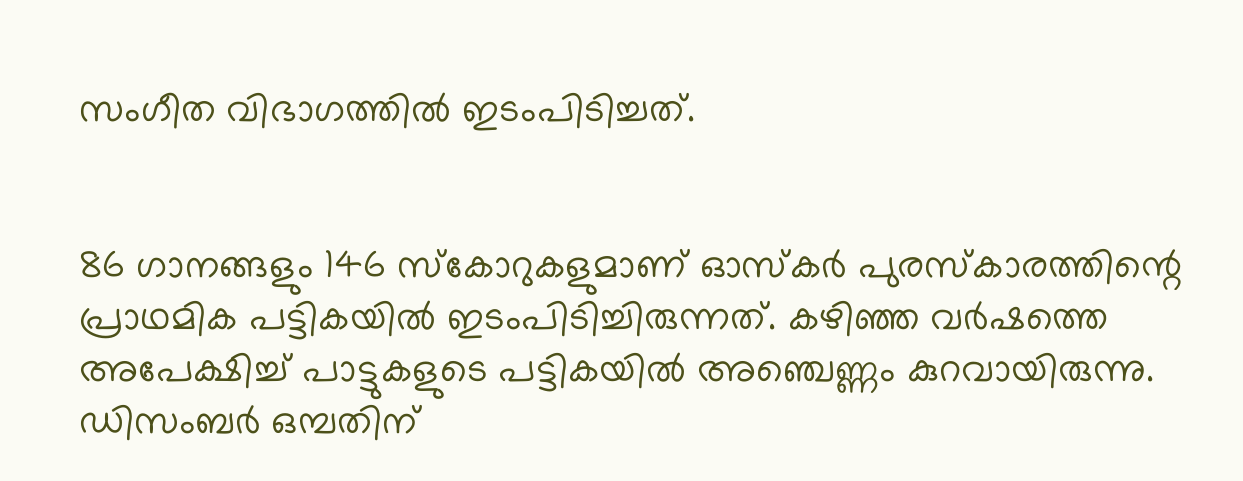സംഗീത വിഭാഗത്തില്‍ ഇടംപിടിച്ചത്.


86 ഗാനങ്ങളും 146 സ്‌കോറുകളുമാണ് ഓസ്‌കര്‍ പുരസ്‌കാരത്തിന്റെ പ്രാഥമിക പട്ടികയില്‍ ഇടംപിടിച്ചിരുന്നത്. കഴിഞ്ഞ വര്‍ഷത്തെ അപേക്ഷിച്ച് പാട്ടുകളുടെ പട്ടികയില്‍ അഞ്ചെണ്ണം കുറവായിരുന്നു. ഡിസംബര്‍ ഒമ്പതിന്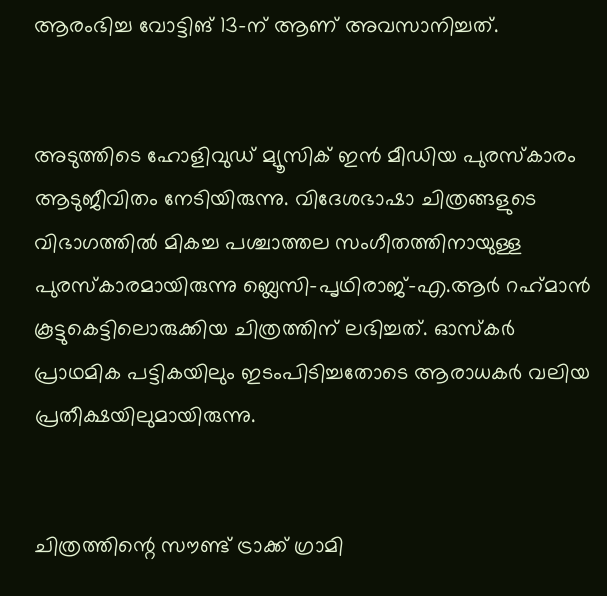ആരംഭിച്ച വോട്ടിങ് 13-ന് ആണ് അവസാനിച്ചത്.


അടുത്തിടെ ഹോളിവുഡ് മ്യൂസിക് ഇന്‍ മീഡിയ പുരസ്‌കാരം ആടുജീവിതം നേടിയിരുന്നു. വിദേശഭാഷാ ചിത്രങ്ങളുടെ വിഭാഗത്തില്‍ മികച്ച പശ്ചാത്തല സംഗീതത്തിനായുള്ള പുരസ്‌കാരമായിരുന്നു ബ്ലെസി-പൃഥിരാജ്-എ.ആര്‍ റഹ്‌മാന്‍ കൂട്ടുകെട്ടിലൊരുക്കിയ ചിത്രത്തിന് ലഭിച്ചത്. ഓസ്‌കര്‍ പ്രാഥമിക പട്ടികയിലും ഇടംപിടിച്ചതോടെ ആരാധകര്‍ വലിയ പ്രതീക്ഷയിലുമായിരുന്നു.


ചിത്രത്തിന്റെ സൗണ്ട് ട്രാക്ക് ഗ്രാമി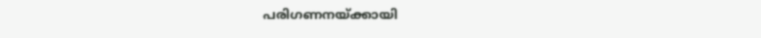പരിഗണനയ്ക്കായി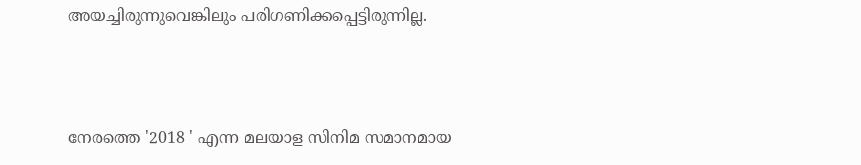അയച്ചിരുന്നുവെങ്കിലും പരിഗണിക്കപ്പെട്ടിരുന്നില്ല.



നേരത്തെ '2018 ' എന്ന മലയാള സിനിമ സമാനമായ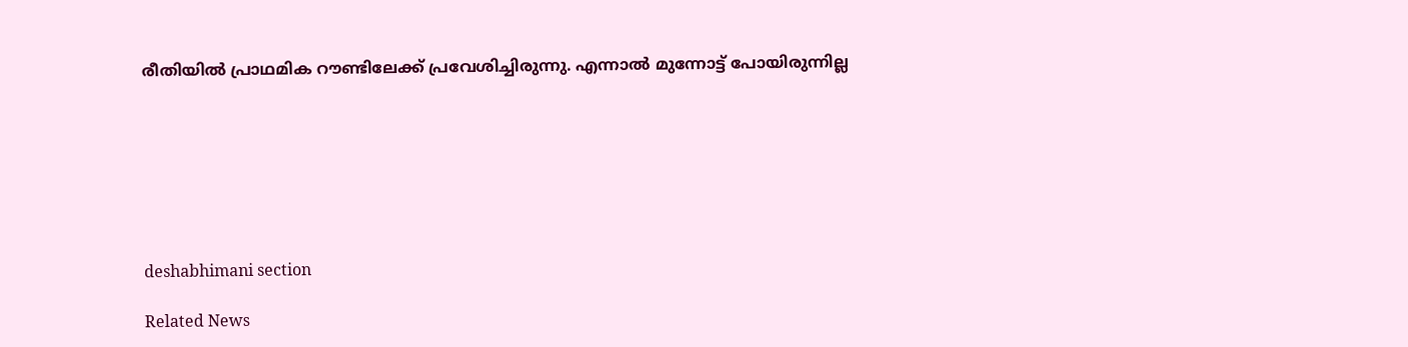രീതിയില്‍ പ്രാഥമിക റൗണ്ടിലേക്ക് പ്രവേശിച്ചിരുന്നു. എന്നാല്‍ മുന്നോട്ട് പോയിരുന്നില്ല







deshabhimani section

Related News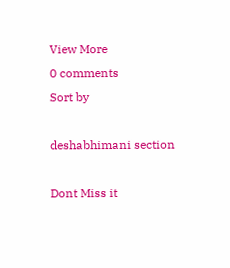View More
0 comments
Sort by

deshabhimani section

Dont Miss it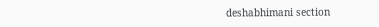deshabhimani section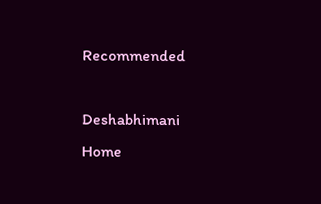Recommended

Deshabhimani
Home